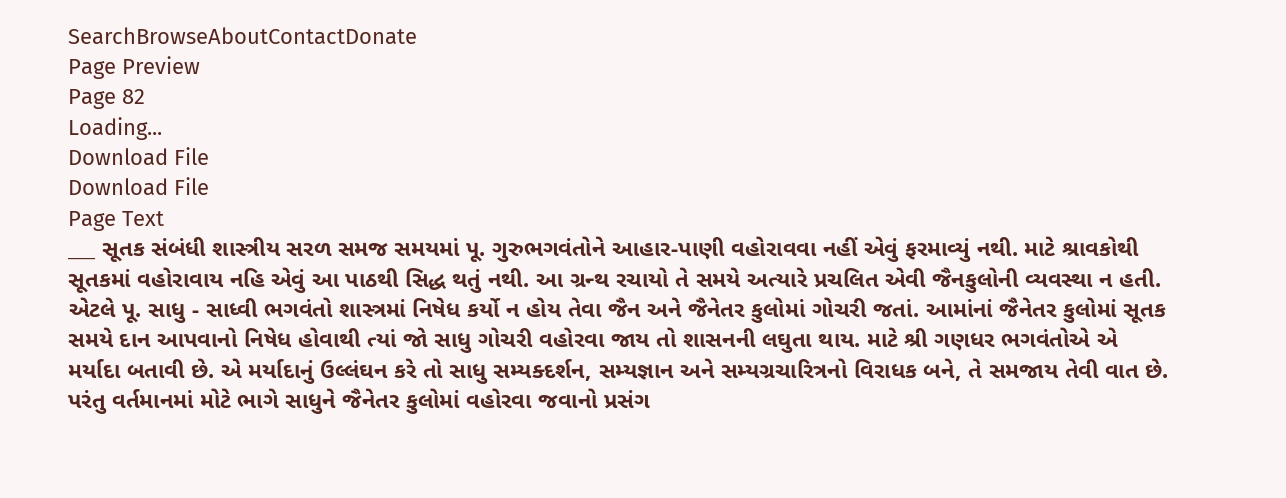SearchBrowseAboutContactDonate
Page Preview
Page 82
Loading...
Download File
Download File
Page Text
___ સૂતક સંબંધી શાસ્ત્રીય સરળ સમજ સમયમાં પૂ. ગુરુભગવંતોને આહાર-પાણી વહોરાવવા નહીં એવું ફરમાવ્યું નથી. માટે શ્રાવકોથી સૂતકમાં વહોરાવાય નહિ એવું આ પાઠથી સિદ્ધ થતું નથી. આ ગ્રન્થ રચાયો તે સમયે અત્યારે પ્રચલિત એવી જૈનકુલોની વ્યવસ્થા ન હતી. એટલે પૂ. સાધુ - સાધ્વી ભગવંતો શાસ્ત્રમાં નિષેધ કર્યો ન હોય તેવા જૈન અને જૈનેતર કુલોમાં ગોચરી જતાં. આમાંનાં જૈનેતર કુલોમાં સૂતક સમયે દાન આપવાનો નિષેધ હોવાથી ત્યાં જો સાધુ ગોચરી વહોરવા જાય તો શાસનની લઘુતા થાય. માટે શ્રી ગણધર ભગવંતોએ એ મર્યાદા બતાવી છે. એ મર્યાદાનું ઉલ્લંઘન કરે તો સાધુ સમ્યક્દર્શન, સમ્યજ્ઞાન અને સમ્યગ્રચારિત્રનો વિરાધક બને, તે સમજાય તેવી વાત છે. પરંતુ વર્તમાનમાં મોટે ભાગે સાધુને જૈનેતર કુલોમાં વહોરવા જવાનો પ્રસંગ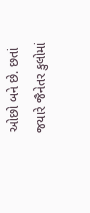ઓછો બને છે. છતાં જયારે જૈનેતર કુલોમાં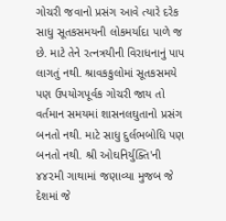ગોચરી જવાનો પ્રસંગ આવે ત્યારે દરેક સાધુ સૂતકસમયની લોકમર્યાદા પાળે જ છે. માટે તેને રત્નત્રયીની વિરાધનાનું પાપ લાગતું નથી. શ્રાવકકુલોમાં સૂતકસમયે પણ ઉપયોગપૂર્વક ગોચરી જાય તો વર્તમાન સમયમાં શાસનલઘુતાનો પ્રસંગ બનતો નથી. માટે સાધુ દુર્લભબોધિ પણ બનતો નથી. શ્રી ઓઘનિર્યુક્તિ'ની ૪૪૨મી ગાથામાં જણાવ્યા મુજબ જે દેશમાં જે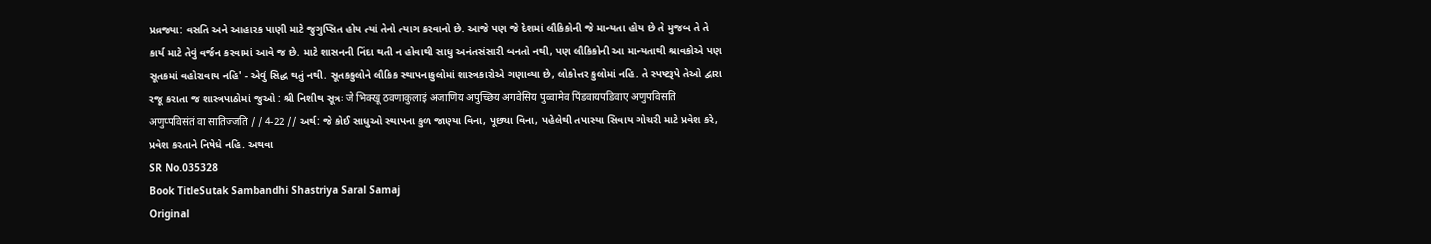પ્રવ્રજ્યા: વસતિ અને આહારક પાણી માટે જુગુપ્સિત હોય ત્યાં તેનો ત્યાગ કરવાનો છે. આજે પણ જે દેશમાં લૌકિકોની જે માન્યતા હોય છે તે મુજબ તે તે કાર્ય માટે તેવું વર્જન કરવામાં આવે જ છે. માટે શાસનની નિંદા થતી ન હોવાથી સાધુ અનંતસંસારી બનતો નથી, પણ લૌકિકોની આ માન્યતાથી શ્રાવકોએ પણ સૂતકમાં વહોરાવાય નહિ' - એવું સિદ્ધ થતું નથી. સૂતકકુલોને લૌકિક સ્થાપનાકુલોમાં શાસ્ત્રકારોએ ગણાવ્યા છે, લોકોત્તર કુલોમાં નહિ. તે સ્પષ્ટરૂપે તેઓ દ્વારા રજૂ કરાતા જ શાસ્ત્રપાઠોમાં જુઓ : શ્રી નિશીથ સૂત્રઃ जे भिक्खू ठवणाकुलाइं अजाणिय अपुच्छिय अगवेसिय पुव्वामेव पिंडवायपडिवाए अणुपविसति अणुप्पविसंतं वा सातिज्जति / / 4-22 // અર્થ: જે કોઈ સાધુઓ સ્થાપના કુળ જાણ્યા વિના, પૂછ્યા વિના, પહેલેથી તપાસ્યા સિવાય ગોચરી માટે પ્રવેશ કરે, પ્રવેશ કરતાને નિષેધે નહિ. અથવા
SR No.035328
Book TitleSutak Sambandhi Shastriya Saral Samaj
Original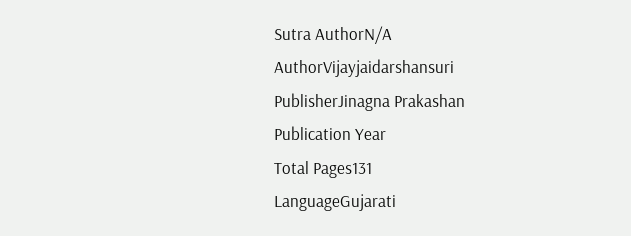Sutra AuthorN/A
AuthorVijayjaidarshansuri
PublisherJinagna Prakashan
Publication Year
Total Pages131
LanguageGujarati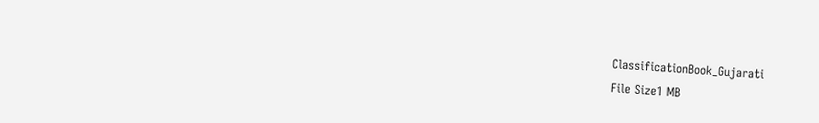ClassificationBook_Gujarati
File Size1 MB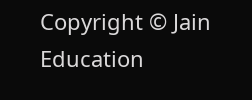Copyright © Jain Education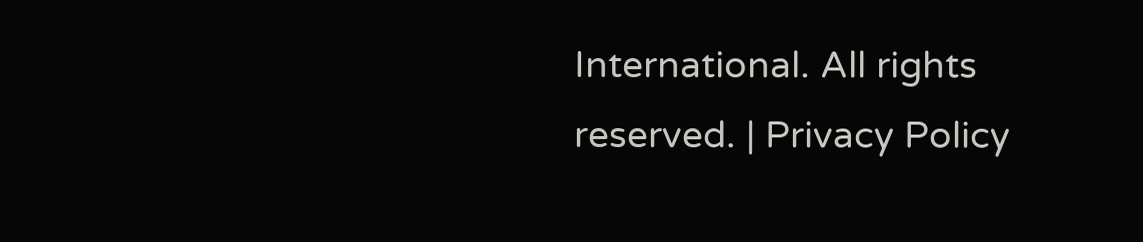International. All rights reserved. | Privacy Policy